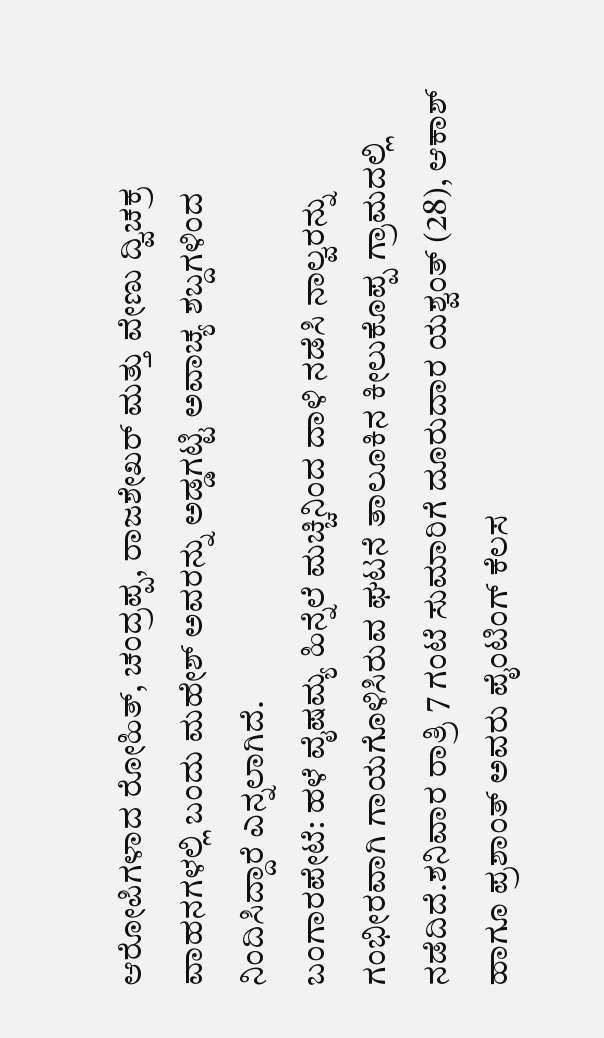ಆರೋಪಿಗಳಾದ ರೋಹಿತ್, ಚಂದ್ರಪ್ಪ, ರಾಜಶೇಖರ್ ಮತ್ತು ವೇಣು ದ್ವಿಚಕ್ರ ವಾಹನಗಳಲ್ಲಿ ಬಂದು ಮಹೇಶ್ ಅವರನ್ನು ಅಡ್ಡಗಟ್ಟಿ ಅವಾಚ್ಯ ಶಬ್ದಗಳಿಂದ ನಿಂದಿಸಿದ್ದಾರೆ ಎನ್ನಲಾಗಿದೆ.
ಬಂಗಾರಪೇಟೆ: ಹಳೆ ವೈಷಮ್ಯ ಹಿನ್ನೆಲೆ ಮಚ್ಚಿನಿಂದ ದಾಳಿ ನಡೆಸಿ ನಾಲ್ವರನ್ನು ಗಂಭೀರವಾಗಿ ಗಾಯಗೊಳಿಸಿರುವ ಘಟನೆ ತಾಲೂಕಿನ ಕೀಲುಕೊಪ್ಪ ಗ್ರಾಮದಲ್ಲಿ ನಡೆದಿದೆ.ಶನಿವಾರ ರಾತ್ರಿ 7 ಗಂಟೆ ಸುಮಾರಿಗೆ ದೂರುದಾರ ಯಶ್ವಂತ್ (28), ಆಕಾಶ್ ಹಾಗೂ ಪ್ರಶಾಂತ್ ಅವರು ಪೈಂಟಿಂಗ್ ಕೆಲಸ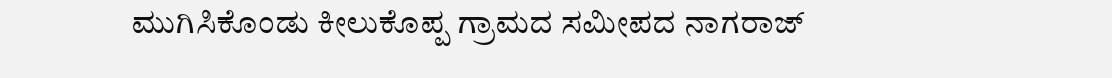ಮುಗಿಸಿಕೊಂಡು ಕೀಲುಕೊಪ್ಪ ಗ್ರಾಮದ ಸಮೀಪದ ನಾಗರಾಜ್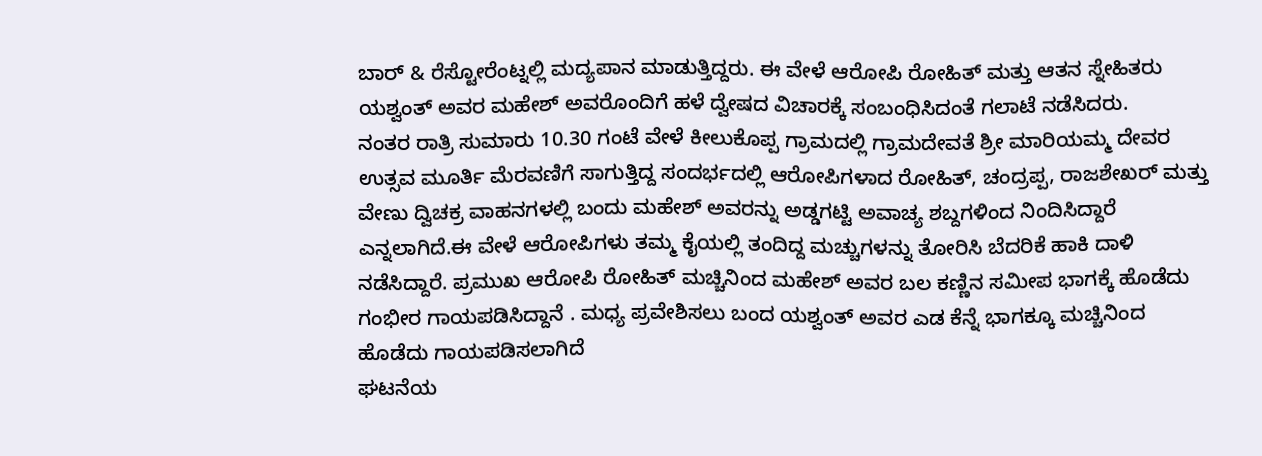ಬಾರ್ & ರೆಸ್ಟೋರೆಂಟ್ನಲ್ಲಿ ಮದ್ಯಪಾನ ಮಾಡುತ್ತಿದ್ದರು. ಈ ವೇಳೆ ಆರೋಪಿ ರೋಹಿತ್ ಮತ್ತು ಆತನ ಸ್ನೇಹಿತರು ಯಶ್ವಂತ್ ಅವರ ಮಹೇಶ್ ಅವರೊಂದಿಗೆ ಹಳೆ ದ್ವೇಷದ ವಿಚಾರಕ್ಕೆ ಸಂಬಂಧಿಸಿದಂತೆ ಗಲಾಟೆ ನಡೆಸಿದರು.
ನಂತರ ರಾತ್ರಿ ಸುಮಾರು 10.30 ಗಂಟೆ ವೇಳೆ ಕೀಲುಕೊಪ್ಪ ಗ್ರಾಮದಲ್ಲಿ ಗ್ರಾಮದೇವತೆ ಶ್ರೀ ಮಾರಿಯಮ್ಮ ದೇವರ ಉತ್ಸವ ಮೂರ್ತಿ ಮೆರವಣಿಗೆ ಸಾಗುತ್ತಿದ್ದ ಸಂದರ್ಭದಲ್ಲಿ ಆರೋಪಿಗಳಾದ ರೋಹಿತ್, ಚಂದ್ರಪ್ಪ, ರಾಜಶೇಖರ್ ಮತ್ತು ವೇಣು ದ್ವಿಚಕ್ರ ವಾಹನಗಳಲ್ಲಿ ಬಂದು ಮಹೇಶ್ ಅವರನ್ನು ಅಡ್ಡಗಟ್ಟಿ ಅವಾಚ್ಯ ಶಬ್ದಗಳಿಂದ ನಿಂದಿಸಿದ್ದಾರೆ ಎನ್ನಲಾಗಿದೆ.ಈ ವೇಳೆ ಆರೋಪಿಗಳು ತಮ್ಮ ಕೈಯಲ್ಲಿ ತಂದಿದ್ದ ಮಚ್ಚುಗಳನ್ನು ತೋರಿಸಿ ಬೆದರಿಕೆ ಹಾಕಿ ದಾಳಿ ನಡೆಸಿದ್ದಾರೆ. ಪ್ರಮುಖ ಆರೋಪಿ ರೋಹಿತ್ ಮಚ್ಚಿನಿಂದ ಮಹೇಶ್ ಅವರ ಬಲ ಕಣ್ಣಿನ ಸಮೀಪ ಭಾಗಕ್ಕೆ ಹೊಡೆದು ಗಂಭೀರ ಗಾಯಪಡಿಸಿದ್ದಾನೆ . ಮಧ್ಯ ಪ್ರವೇಶಿಸಲು ಬಂದ ಯಶ್ವಂತ್ ಅವರ ಎಡ ಕೆನ್ನೆ ಭಾಗಕ್ಕೂ ಮಚ್ಚಿನಿಂದ ಹೊಡೆದು ಗಾಯಪಡಿಸಲಾಗಿದೆ
ಘಟನೆಯ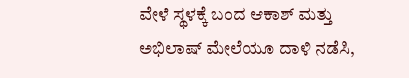ವೇಳೆ ಸ್ಥಳಕ್ಕೆ ಬಂದ ಆಕಾಶ್ ಮತ್ತು ಅಭಿಲಾಷ್ ಮೇಲೆಯೂ ದಾಳಿ ನಡೆಸಿ,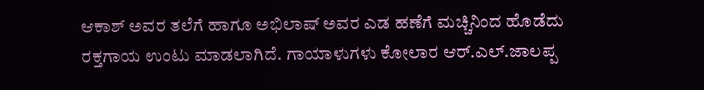ಆಕಾಶ್ ಅವರ ತಲೆಗೆ ಹಾಗೂ ಅಭಿಲಾಷ್ ಅವರ ಎಡ ಹಣೆಗೆ ಮಚ್ಚಿನಿಂದ ಹೊಡೆದು ರಕ್ತಗಾಯ ಉಂಟು ಮಾಡಲಾಗಿದೆ. ಗಾಯಾಳುಗಳು ಕೋಲಾರ ಆರ್.ಎಲ್.ಜಾಲಪ್ಪ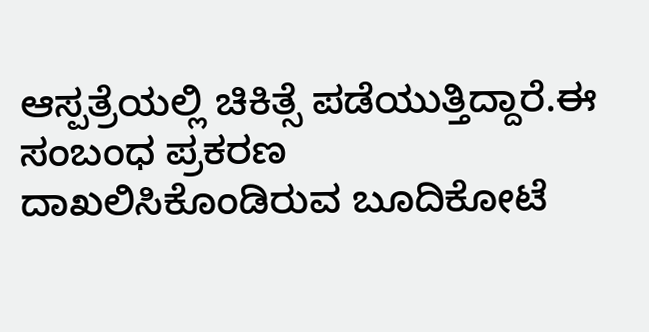ಆಸ್ಪತ್ರೆಯಲ್ಲಿ ಚಿಕಿತ್ಸೆ ಪಡೆಯುತ್ತಿದ್ದಾರೆ.ಈ ಸಂಬಂಧ ಪ್ರಕರಣ ದಾಖಲಿಸಿಕೊಂಡಿರುವ ಬೂದಿಕೋಟೆ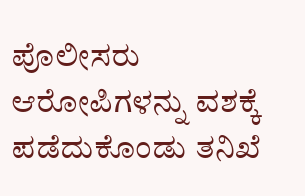ಪೊಲೀಸರು ಆರೋಪಿಗಳನ್ನು ವಶಕ್ಕೆ ಪಡೆದುಕೊಂಡು ತನಿಖೆ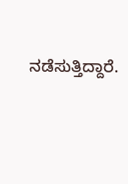ನಡೆಸುತ್ತಿದ್ದಾರೆ.